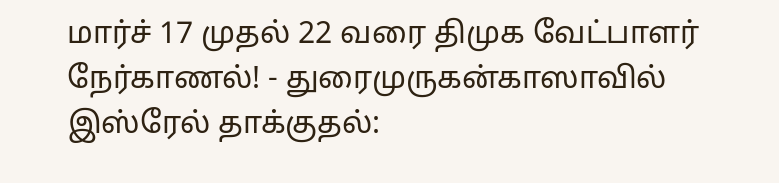மார்ச் 17 முதல் 22 வரை திமுக வேட்பாளர் நேர்காணல்! - துரைமுருகன்காஸாவில் இஸ்ரேல் தாக்குதல்: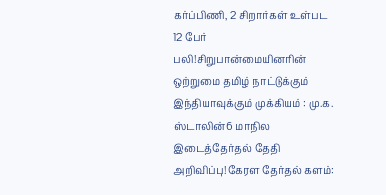கர்ப்பிணி, 2 சிறார்கள் உள்பட 12 பேர் பலி!சிறுபான்மையினரின் ஒற்றுமை தமிழ் நாட்டுக்கும் இந்தியாவுக்கும் முக்கியம் : மு.க. ஸ்டாலின்6 மாநில இடைத்தேர்தல் தேதி அறிவிப்பு!கேரள தேர்தல் களம்: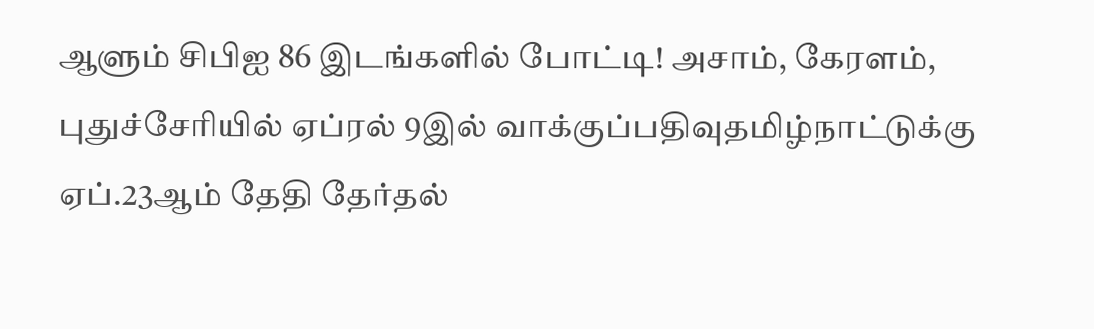ஆளும் சிபிஐ 86 இடங்களில் போட்டி! அசாம், கேரளம், புதுச்சேரியில் ஏப்ரல் 9இல் வாக்குப்பதிவுதமிழ்நாட்டுக்கு ஏப்.23ஆம் தேதி தேர்தல்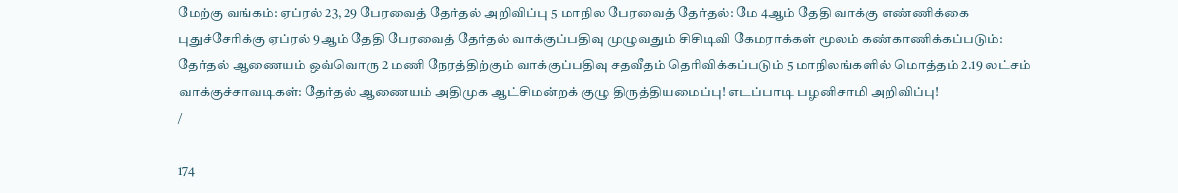மேற்கு வங்கம்: ஏப்ரல் 23, 29 பேரவைத் தேர்தல் அறிவிப்பு 5 மாநில பேரவைத் தேர்தல்: மே 4ஆம் தேதி வாக்கு எண்ணிக்கை புதுச்சேரிக்கு ஏப்ரல் 9ஆம் தேதி பேரவைத் தேர்தல் வாக்குப்பதிவு முழுவதும் சிசிடிவி கேமராக்கள் மூலம் கண்காணிக்கப்படும்: தேர்தல் ஆணையம் ஒவ்வொரு 2 மணி நேரத்திற்கும் வாக்குப்பதிவு சதவீதம் தெரிவிக்கப்படும் 5 மாநிலங்களில் மொத்தம் 2.19 லட்சம் வாக்குச்சாவடிகள்: தேர்தல் ஆணையம் அதிமுக ஆட்சிமன்றக் குழு திருத்தியமைப்பு! எடப்பாடி பழனிசாமி அறிவிப்பு!
/

174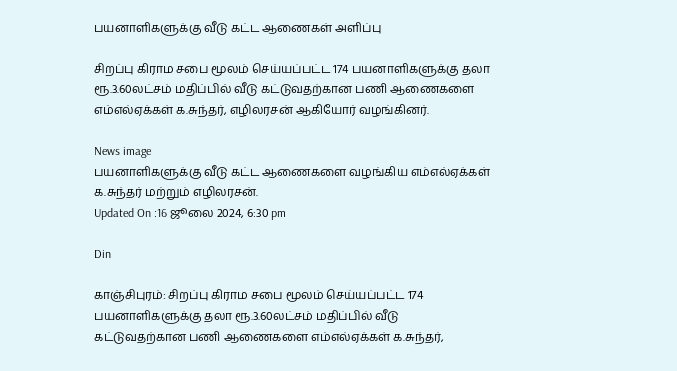பயனாளிகளுக்கு வீடு கட்ட ஆணைகள் அளிப்பு

சிறப்பு கிராம சபை மூலம் செய்யப்பட்ட 174 பயனாளிகளுக்கு தலா ரூ.3.60லட்சம் மதிப்பில் வீடு கட்டுவதற்கான பணி ஆணைகளை எம்எல்ஏக்கள் க.சுந்தர், எழிலரசன் ஆகியோர் வழங்கினர்.

News image
பயனாளிகளுக்கு வீடு கட்ட ஆணைகளை வழங்கிய எம்எல்ஏக்கள் க.சுந்தர் மற்றும் எழிலரசன்.
Updated On :16 ஜூலை 2024, 6:30 pm

Din

காஞ்சிபுரம்: சிறப்பு கிராம சபை மூலம் செய்யப்பட்ட 174 பயனாளிகளுக்கு தலா ரூ.3.60லட்சம் மதிப்பில் வீடு கட்டுவதற்கான பணி ஆணைகளை எம்எல்ஏக்கள் க.சுந்தர்,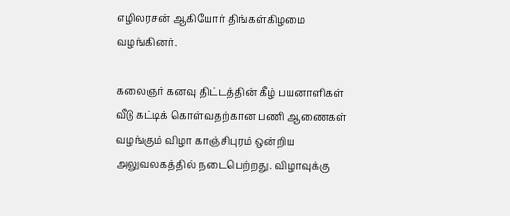எழிலரசன் ஆகியோர் திங்கள்கிழமை வழங்கினர்.

கலைஞர் கனவு திட்டத்தின் கீழ் பயனாளிகள் வீடு கட்டிக் கொள்வதற்கான பணி ஆணைகள் வழங்கும் விழா காஞ்சிபுரம் ஒன்றிய அலுவலகத்தில் நடைபெற்றது. விழாவுக்கு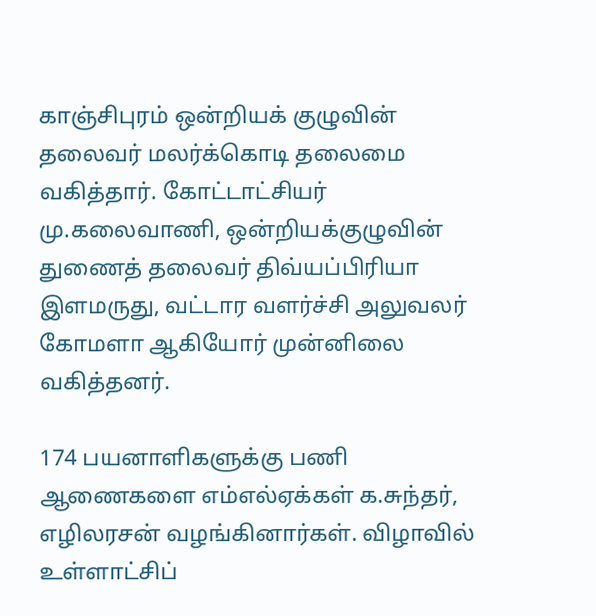காஞ்சிபுரம் ஒன்றியக் குழுவின் தலைவர் மலர்க்கொடி தலைமை வகித்தார். கோட்டாட்சியர் மு.கலைவாணி, ஒன்றியக்குழுவின் துணைத் தலைவர் திவ்யப்பிரியா இளமருது, வட்டார வளர்ச்சி அலுவலர் கோமளா ஆகியோர் முன்னிலை வகித்தனர்.

174 பயனாளிகளுக்கு பணி ஆணைகளை எம்எல்ஏக்கள் க.சுந்தர், எழிலரசன் வழங்கினார்கள். விழாவில் உள்ளாட்சிப்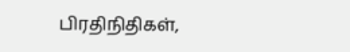பிரதிநிதிகள்,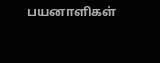பயனாளிகள்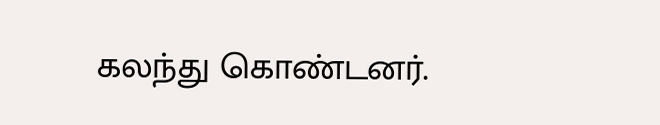கலந்து கொண்டனர்.